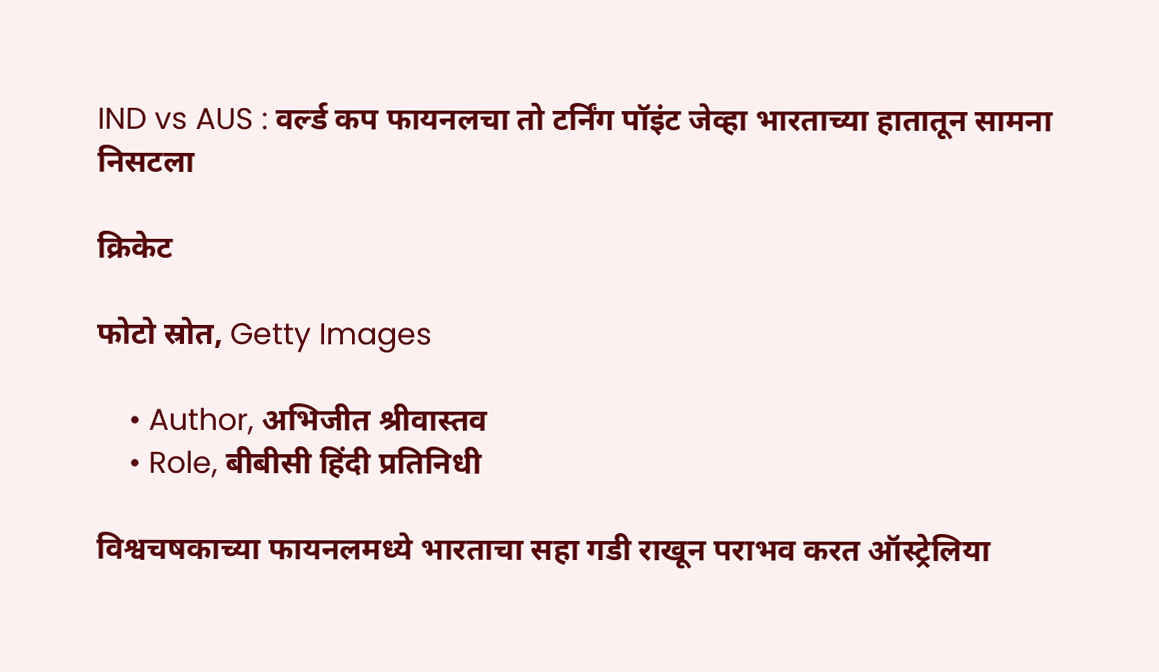IND vs AUS : वर्ल्ड कप फायनलचा तो टर्निंग पॉइंट जेव्हा भारताच्या हातातून सामना निसटला

क्रिकेट

फोटो स्रोत, Getty Images

    • Author, अभिजीत श्रीवास्तव
    • Role, बीबीसी हिंदी प्रतिनिधी

विश्वचषकाच्या फायनलमध्ये भारताचा सहा गडी राखून पराभव करत ऑस्ट्रेलिया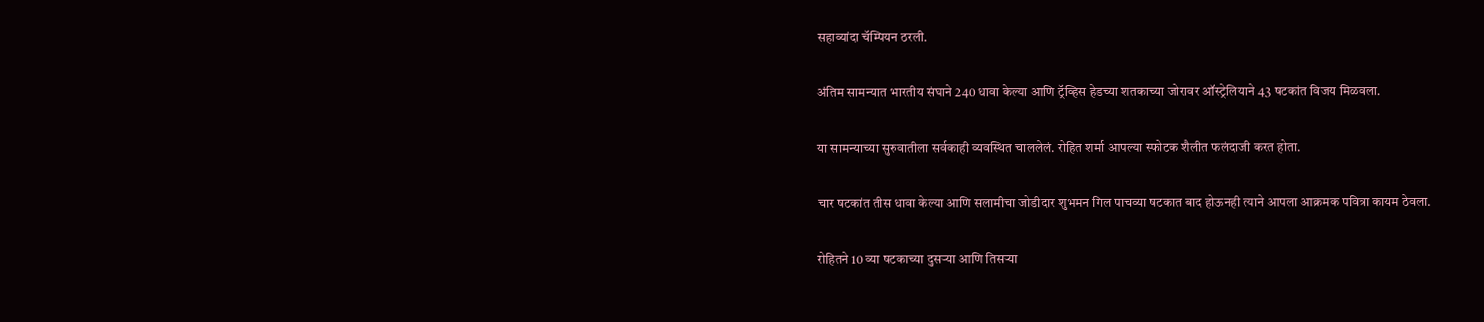सहाव्यांदा चॅम्पियन ठरली.

अंतिम सामन्यात भारतीय संघाने 240 धावा केल्या आणि ट्रॅव्हिस हेडच्या शतकाच्या जोरावर ऑस्ट्रेलियाने 43 षटकांत विजय मिळवला.

या सामन्याच्या सुरुवातीला सर्वकाही व्यवस्थित चाललेलं. रोहित शर्मा आपल्या स्फोटक शैलीत फलंदाजी करत होता.

चार षटकांत तीस धावा केल्या आणि सलामीचा जोडीदार शुभमन गिल पाचव्या षटकात बाद होऊनही त्याने आपला आक्रमक पवित्रा कायम ठेवला.

रोहितने 10 व्या षटकाच्या दुसऱ्या आणि तिसऱ्या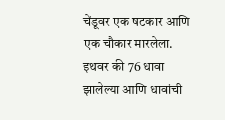चेंडूवर एक षटकार आणि एक चौकार मारलेला. इथवर की 76 धावा झालेल्या आणि धावांची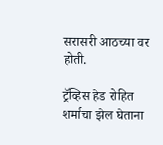सरासरी आठच्या वर होती.

ट्रॅव्हिस हेड रोहित शर्माचा झेल घेताना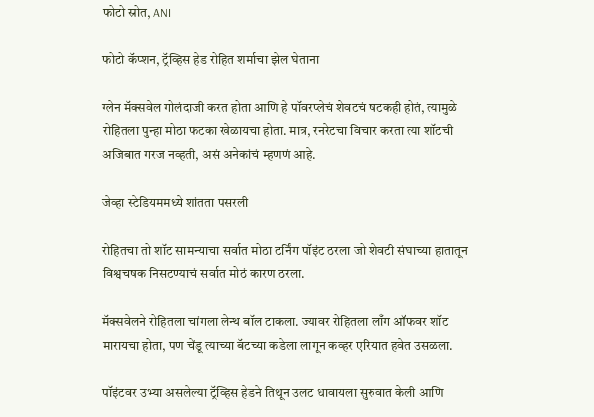फोटो स्रोत, ANI

फोटो कॅप्शन, ट्रॅव्हिस हेड रोहित शर्माचा झेल घेताना

ग्लेन मॅक्सवेल गोलंदाजी करत होता आणि हे पॉवरप्लेचं शेवटचं षटकही होतं, त्यामुळे रोहितला पुन्हा मोठा फटका खेळायचा होता. मात्र, रनरेटचा विचार करता त्या शॉटची अजिबात गरज नव्हती, असं अनेकांचं म्हणणं आहे.

जेव्हा स्टेडियममध्ये शांतता पसरली

रोहितचा तो शॉट सामन्याचा सर्वात मोठा टर्निंग पॉइंट ठरला जो शेवटी संघाच्या हातातून विश्वचषक निसटण्याचं सर्वात मोठं कारण ठरला.

मॅक्सवेलने रोहितला चांगला लेन्थ बॉल टाकला. ज्यावर रोहितला लाँग ऑफवर शॉट मारायचा होता, पण चेंडू त्याच्या बॅटच्या कडेला लागून कव्हर एरियात हवेत उसळला.

पॉइंटवर उभ्या असलेल्या ट्रॅव्हिस हेडने तिथून उलट धावायला सुरुवात केली आणि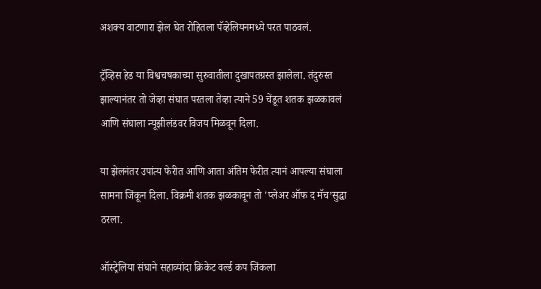अशक्य वाटणारा झेल घेत रोहितला पॅव्हेलियनमध्ये परत पाठवलं.

ट्रॅव्हिस हेड या विश्वचषकाच्या सुरुवातीला दुखापतग्रस्त झालेला. तंदुरुस्त झाल्यानंतर तो जेव्हा संघात परतला तेव्हा त्याने 59 चेंडूत शतक झळकावलं आणि संघाला न्यूझीलंडवर विजय मिळवून दिला.

या झेलनंतर उपांत्य फेरीत आणि आता अंतिम फेरीत त्यानं आपल्या संघाला सामना जिंकून दिला. विक्रमी शतक झळकावून तो 'प्लेअर ऑफ द मॅच’सुद्धा ठरला.

ऑस्ट्रेलिया संघाने सहाव्यांदा क्रिकेट वर्ल्ड कप जिंकला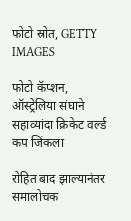फोटो स्रोत, GETTY IMAGES

फोटो कॅप्शन, ऑस्ट्रेलिया संघाने सहाव्यांदा क्रिकेट वर्ल्ड कप जिंकला

रोहित बाद झाल्यानंतर समालोचक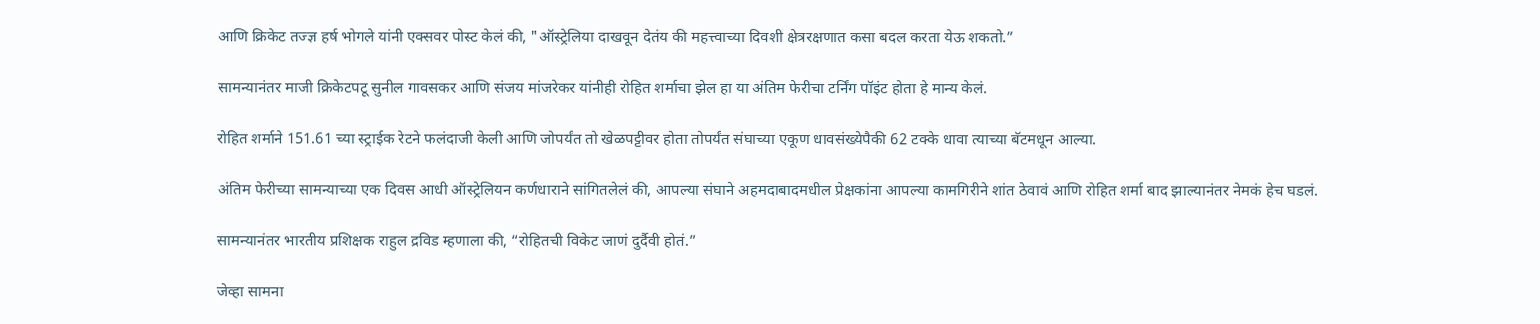आणि क्रिकेट तज्ज्ञ हर्ष भोगले यांनी एक्सवर पोस्ट केलं की, "ऑस्ट्रेलिया दाखवून देतंय की महत्त्वाच्या दिवशी क्षेत्ररक्षणात कसा बदल करता येऊ शकतो.”

सामन्यानंतर माजी क्रिकेटपटू सुनील गावसकर आणि संजय मांजरेकर यांनीही रोहित शर्माचा झेल हा या अंतिम फेरीचा टर्निंग पॉइंट होता हे मान्य केलं.

रोहित शर्माने 151.61 च्या स्ट्राईक रेटने फलंदाजी केली आणि जोपर्यंत तो खेळपट्टीवर होता तोपर्यंत संघाच्या एकूण धावसंख्येपैकी 62 टक्के धावा त्याच्या बॅटमधून आल्या.

अंतिम फेरीच्या सामन्याच्या एक दिवस आधी ऑस्ट्रेलियन कर्णधाराने सांगितलेलं की, आपल्या संघाने अहमदाबादमधील प्रेक्षकांना आपल्या कामगिरीने शांत ठेवावं आणि रोहित शर्मा बाद झाल्यानंतर नेमकं हेच घडलं.

सामन्यानंतर भारतीय प्रशिक्षक राहुल द्रविड म्हणाला की, “रोहितची विकेट जाणं दुर्दैवी होतं.”

जेव्हा सामना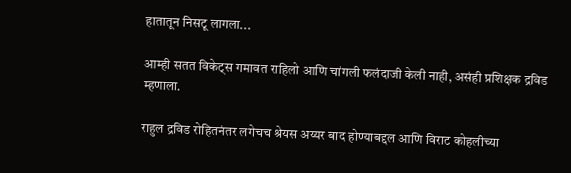हातातून निसटू लागला...

आम्ही सतत विकेट्स गमावत राहिलो आणि चांगली फलंदाजी केली नाही, असंही प्रशिक्षक द्रविड म्हणाला.

राहुल द्रविड रोहितनंतर लगेचच श्रेयस अय्यर बाद होण्याबद्दल आणि विराट कोहलीच्या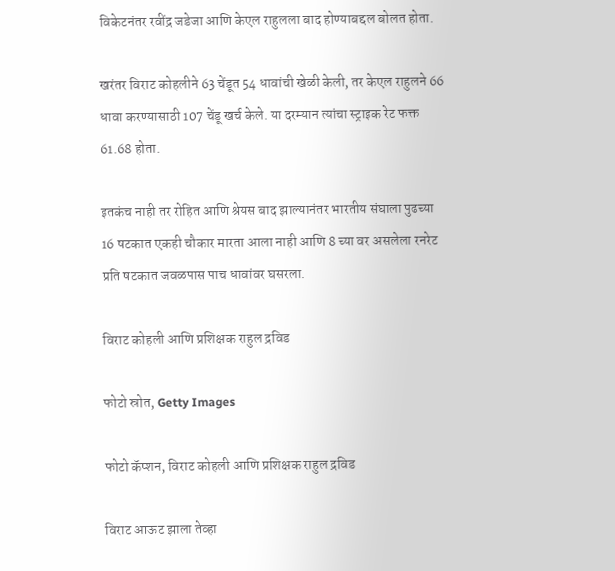विकेटनंतर रवींद्र जडेजा आणि केएल राहुलला बाद होण्याबद्दल बोलत होता.

खरंतर विराट कोहलीने 63 चेंडूत 54 धावांची खेळी केली, तर केएल राहुलने 66 धावा करण्यासाठी 107 चेंडू खर्च केले. या दरम्यान त्यांचा स्ट्राइक रेट फक्त 61.68 होता.

इतकंच नाही तर रोहित आणि श्रेयस बाद झाल्यानंतर भारतीय संघाला पुढच्या 16 षटकात एकही चौकार मारता आला नाही आणि 8 च्या वर असलेला रनरेट प्रति षटकात जवळपास पाच धावांवर घसरला.

विराट कोहली आणि प्रशिक्षक राहुल द्रविड

फोटो स्रोत, Getty Images

फोटो कॅप्शन, विराट कोहली आणि प्रशिक्षक राहुल द्रविड

विराट आऊट झाला तेव्हा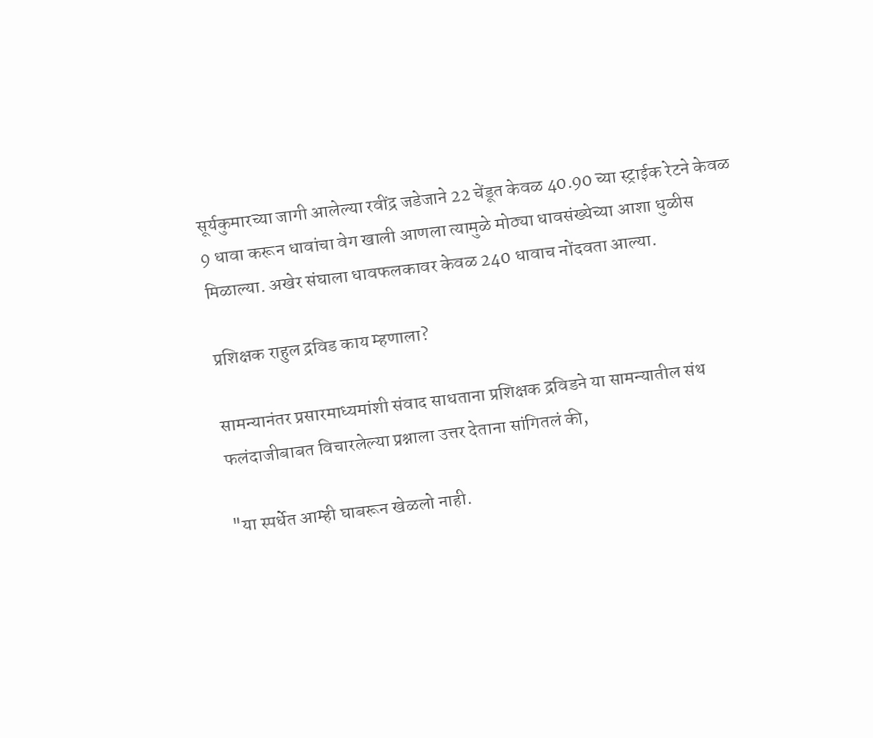सूर्यकुमारच्या जागी आलेल्या रवींद्र जडेजाने 22 चेंडूत केवळ 40.90 च्या स्ट्राईक रेटने केवळ 9 धावा करून धावांचा वेग खाली आणला त्यामुळे मोठ्या धावसंख्येच्या आशा धुळीस मिळाल्या. अखेर संघाला धावफलकावर केवळ 240 धावाच नोंदवता आल्या.

प्रशिक्षक राहुल द्रविड काय म्हणाला?

सामन्यानंतर प्रसारमाध्यमांशी संवाद साधताना प्रशिक्षक द्रविडने या सामन्यातील संथ फलंदाजीबाबत विचारलेल्या प्रश्नाला उत्तर देताना सांगितलं की,

"या स्पर्धेत आम्ही घाबरून खेळलो नाही.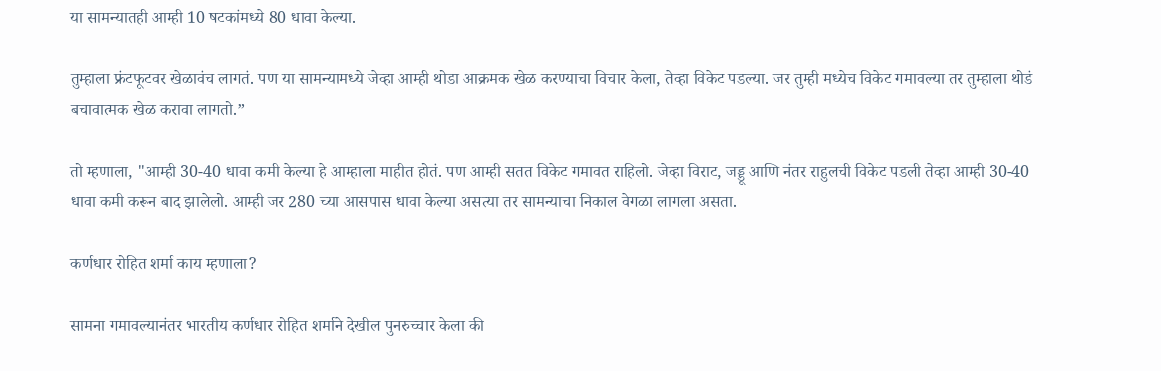या सामन्यातही आम्ही 10 षटकांमध्ये 80 धावा केल्या.

तुम्हाला फ्रंटफूटवर खेळावंच लागतं. पण या सामन्यामध्ये जेव्हा आम्ही थोडा आक्रमक खेळ करण्याचा विचार केला, तेव्हा विकेट पडल्या. जर तुम्ही मध्येच विकेट गमावल्या तर तुम्हाला थोडं बचावात्मक खेळ करावा लागतो.”

तो म्हणाला, "आम्ही 30-40 धावा कमी केल्या हे आम्हाला माहीत होतं. पण आम्ही सतत विकेट गमावत राहिलो. जेव्हा विराट, जड्डू आणि नंतर राहुलची विकेट पडली तेव्हा आम्ही 30-40 धावा कमी करून बाद झालेलो. आम्ही जर 280 च्या आसपास धावा केल्या असत्या तर सामन्याचा निकाल वेगळा लागला असता.

कर्णधार रोहित शर्मा काय म्हणाला?

सामना गमावल्यानंतर भारतीय कर्णधार रोहित शर्माने देखील पुनरुच्चार केला की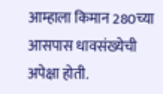आम्हाला किमान 280च्या आसपास धावसंख्येची अपेक्षा होती.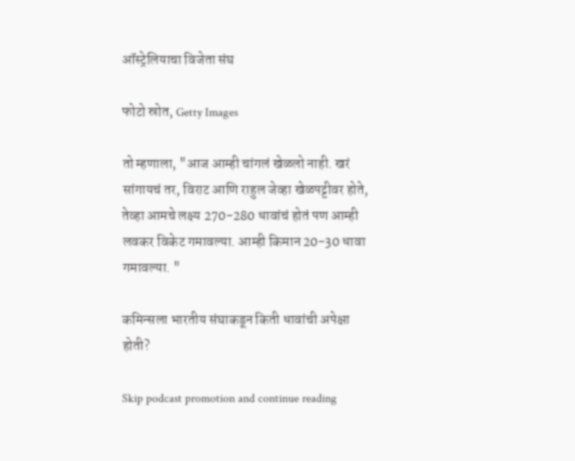ऑस्ट्रेलियाचा विजेता संघ

फोटो स्रोत, Getty Images

तो म्हणाला, "आज आम्ही चांगलं खेळलो नाही. खरं सांगायचं तर, विराट आणि राहुल जेव्हा खेळपट्टीवर होते, तेव्हा आमचे लक्ष्य 270-280 धावांचं होतं पण आम्ही लवकर विकेट गमावल्या. आम्ही किमान 20-30 धावा गमावल्या. "

कमिन्सला भारतीय संघाकडून किती धावांची अपेक्षा होती?

Skip podcast promotion and continue reading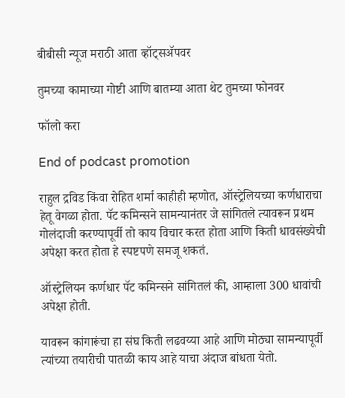बीबीसी न्यूज मराठी आता व्हॉट्सॲपवर

तुमच्या कामाच्या गोष्टी आणि बातम्या आता थेट तुमच्या फोनवर

फॉलो करा

End of podcast promotion

राहुल द्रविड किंवा रोहित शर्मा काहीही म्हणोत, ऑस्ट्रेलियच्या कर्णधाराचा हेतू वेगळा होता. पॅट कमिन्सने सामन्यानंतर जे सांगितले त्यावरून प्रथम गोलंदाजी करण्यापूर्वी तो काय विचार करत होता आणि किती धावसंख्येची अपेक्षा करत होता हे स्पष्टपणे समजू शकतं.

ऑस्ट्रेलियन कर्णधार पॅट कमिन्सने सांगितलं की, आम्हाला 300 धावांची अपेक्षा होती.

यावरून कांगारूंचा हा संघ किती लढवय्या आहे आणि मोठ्या सामन्यापूर्वी त्यांच्या तयारीची पातळी काय आहे याचा अंदाज बांधता येतो.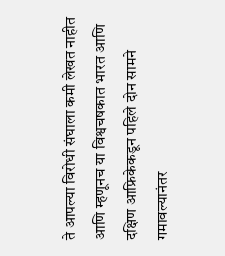ते आपल्या विरोधी संघाला कमी लेखत नाहीत आणि म्हणूनच या विश्वचषकात भारत आणि दक्षिण आफ्रिकेकडून पहिले दोन सामने गमावल्यानंतर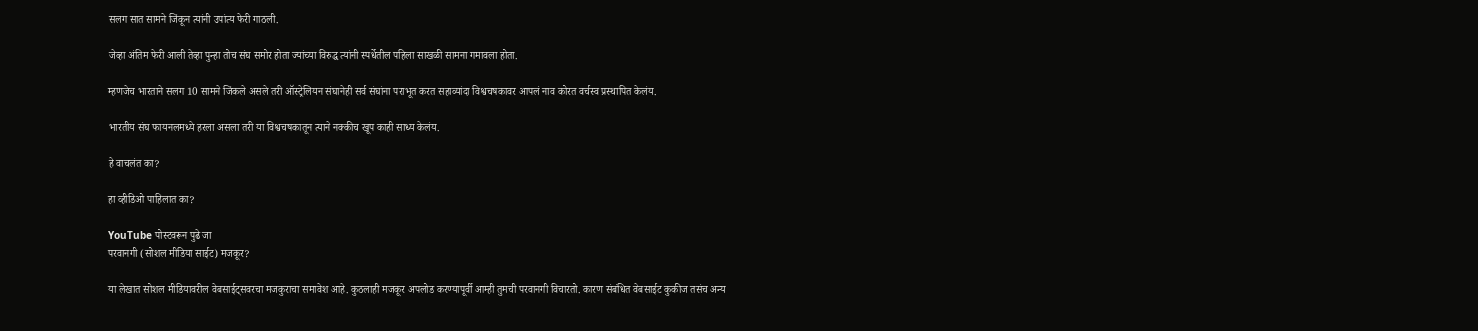सलग सात सामने जिंकून त्यांनी उपांत्य फेरी गाठली.

जेव्हा अंतिम फेरी आली तेव्हा पुन्हा तोच संघ समोर होता ज्यांच्या विरुद्ध त्यांनी स्पर्धेतील पहिला साखळी सामना गमावला होता.

म्हणजेच भारताने सलग 10 सामने जिंकले असले तरी ऑस्ट्रेलियन संघानेही सर्व संघांना पराभूत करत सहाव्यांदा विश्वचषकावर आपलं नाव कोरत वर्चस्व प्रस्थापित केलंय.

भारतीय संघ फायनलमध्ये हरला असला तरी या विश्वचषकातून त्याने नक्कीच खूप काही साध्य केलंय.

हे वाचलंत का?

हा व्हीडिओ पाहिलात का?

YouTube पोस्टवरून पुढे जा
परवानगी (सोशल मीडिया साईट) मजकूर?

या लेखात सोशल मीडियावरील वेबसाईट्सवरचा मजकुराचा समावेश आहे. कुठलाही मजकूर अपलोड करण्यापूर्वी आम्ही तुमची परवानगी विचारतो. कारण संबंधित वेबसाईट कुकीज तसंच अन्य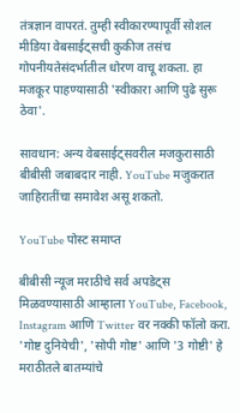तंत्रज्ञान वापरतं. तुम्ही स्वीकारण्यापूर्वी सोशल मीडिया वेबसाईट्सची कुकीज तसंच गोपनीयतेसंदर्भातील धोरण वाचू शकता. हा मजकूर पाहण्यासाठी 'स्वीकारा आणि पुढे सुरू ठेवा'.

सावधान: अन्य वेबसाईट्सवरील मजकुरासाठी बीबीसी जबाबदार नाही. YouTube मजुकरात जाहिरातींचा समावेश असू शकतो.

YouTube पोस्ट समाप्त

बीबीसी न्यूज मराठीचे सर्व अपडेट्स मिळवण्यासाठी आम्हाला YouTube, Facebook, Instagram आणि Twitter वर नक्की फॉलो करा. 'गोष्ट दुनियेची', 'सोपी गोष्ट' आणि '3 गोष्टी' हे मराठीतले बातम्यांचे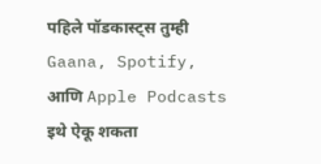पहिले पॉडकास्ट्स तुम्ही Gaana, Spotify, आणि Apple Podcasts इथे ऐकू शकता